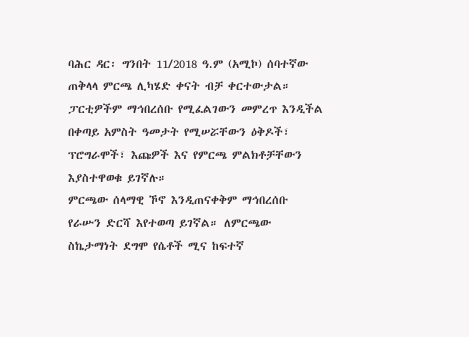ባሕር ዳር፡ ግንበት 11/2018 ዓ.ም (አሚኮ) ሰባተኛው ጠቅላላ ምርጫ ሊካሄድ ቀናት ብቻ ቀርተውታል።
ፓርቲዎችም ማኅበረሰቡ የሚፈልገውን መምረጥ እንዲችል በቀጣይ አምስት ዓመታት የሚሠሯቸውን ዕቅዶች፣ ፕሮግራሞች፣ እጩዎች እና የምርጫ ምልክቶቻቸውን እያስተዋወቁ ይገኛሉ።
ምርጫው ሰላማዊ ኾኖ እንዲጠናቀቅም ማኅበረሰቡ የራሡን ድርሻ እየተወጣ ይገኛል። ለምርጫው ስኬታማነት ደግሞ የሴቶች ሚና ከፍተኛ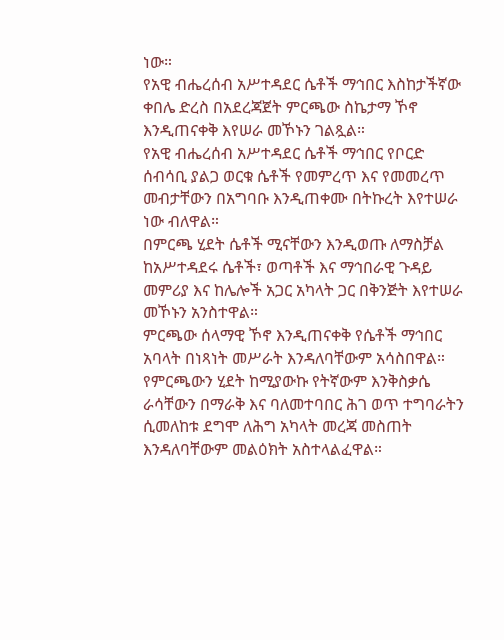ነው።
የአዊ ብሔረሰብ አሥተዳደር ሴቶች ማኅበር እስከታችኛው ቀበሌ ድረስ በአደረጃጀት ምርጫው ስኬታማ ኾኖ እንዲጠናቀቅ እየሠራ መኾኑን ገልጿል።
የአዊ ብሔረሰብ አሥተዳደር ሴቶች ማኅበር የቦርድ ሰብሳቢ ያልጋ ወርቁ ሴቶች የመምረጥ እና የመመረጥ መብታቸውን በአግባቡ እንዲጠቀሙ በትኩረት እየተሠራ ነው ብለዋል።
በምርጫ ሂደት ሴቶች ሚናቸውን እንዲወጡ ለማስቻል ከአሥተዳደሩ ሴቶች፣ ወጣቶች እና ማኅበራዊ ጉዳይ መምሪያ እና ከሌሎች አጋር አካላት ጋር በቅንጅት እየተሠራ መኾኑን አንስተዋል።
ምርጫው ሰላማዊ ኾኖ እንዲጠናቀቅ የሴቶች ማኅበር አባላት በነጻነት መሥራት እንዳለባቸውም አሳስበዋል።
የምርጫውን ሂደት ከሚያውኩ የትኛውም እንቅስቃሴ ራሳቸውን በማራቅ እና ባለመተባበር ሕገ ወጥ ተግባራትን ሲመለከቱ ደግሞ ለሕግ አካላት መረጃ መስጠት እንዳለባቸውም መልዕክት አስተላልፈዋል።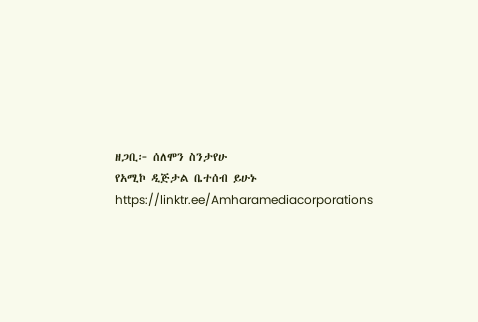ዘጋቢ፦ ሰለሞን ስንታየሁ
የአሚኮ ዲጅታል ቤተሰብ ይሁኑ
https://linktr.ee/Amharamediacorporations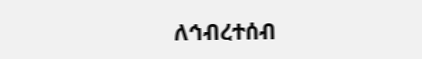ለኅብረተሰብ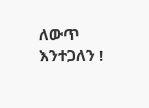ለውጥ እንተጋለን !